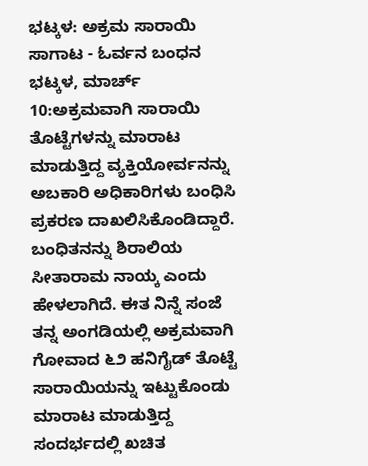ಭಟ್ಕಳ: ಅಕ್ರಮ ಸಾರಾಯಿ ಸಾಗಾಟ - ಓರ್ವನ ಬಂಧನ
ಭಟ್ಕಳ, ಮಾರ್ಚ್ 10:ಅಕ್ರಮವಾಗಿ ಸಾರಾಯಿ ತೊಟ್ಟೆಗಳನ್ನು ಮಾರಾಟ ಮಾಡುತ್ತಿದ್ದ ವ್ಯಕ್ತಿಯೋರ್ವನನ್ನು ಅಬಕಾರಿ ಅಧಿಕಾರಿಗಳು ಬಂಧಿಸಿ ಪ್ರಕರಣ ದಾಖಲಿಸಿಕೊಂಡಿದ್ದಾರೆ.
ಬಂಧಿತನನ್ನು ಶಿರಾಲಿಯ ಸೀತಾರಾಮ ನಾಯ್ಕ ಎಂದು ಹೇಳಲಾಗಿದೆ. ಈತ ನಿನ್ನೆ ಸಂಜೆ ತನ್ನ ಅಂಗಡಿಯಲ್ಲಿ ಅಕ್ರಮವಾಗಿ ಗೋವಾದ ೬೨ ಹನಿಗೈಡ್ ತೊಟ್ಟೆ ಸಾರಾಯಿಯನ್ನು ಇಟ್ಟುಕೊಂಡು ಮಾರಾಟ ಮಾಡುತ್ತಿದ್ದ ಸಂದರ್ಭದಲ್ಲಿ ಖಚಿತ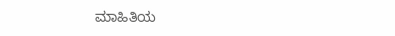ಮಾಹಿತಿಯ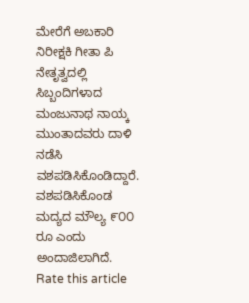ಮೇರೆಗೆ ಅಬಕಾರಿ ನಿರೀಕ್ಷಕಿ ಗೀತಾ ಪಿ ನೇತೃತ್ವದಲ್ಲಿ ಸಿಬ್ಬಂದಿಗಳಾದ ಮಂಜುನಾಥ ನಾಯ್ಕ ಮುಂತಾದವರು ದಾಳಿ ನಡೆಸಿ ವಶಪಡಿಸಿಕೊಂಡಿದ್ದಾರೆ. ವಶಪಡಿಸಿಕೊಂಡ ಮದ್ಯದ ಮೌಲ್ಯ ೯೦೦ ರೂ ಎಂದು ಅಂದಾಜಿಲಾಗಿದೆ.
Rate this article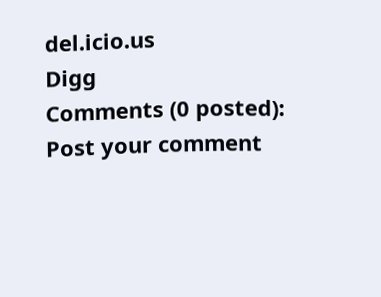del.icio.us
Digg
Comments (0 posted):
Post your comment